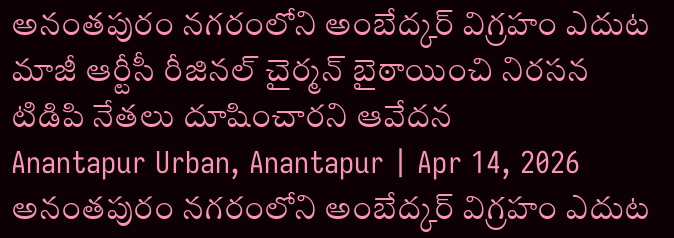అనంతపురం నగరంలోని అంబేద్కర్ విగ్రహం ఎదుట మాజీ ఆర్టీసీ రీజినల్ చైర్మన్ బైఠాయించి నిరసన టిడిపి నేతలు దూషించారని ఆవేదన
Anantapur Urban, Anantapur | Apr 14, 2026
అనంతపురం నగరంలోని అంబేద్కర్ విగ్రహం ఎదుట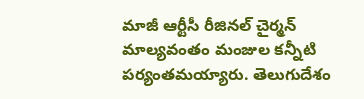మాజీ ఆర్టీసీ రీజినల్ చైర్మన్ మాల్యవంతం మంజుల కన్నీటి పర్యంతమయ్యారు. తెలుగుదేశం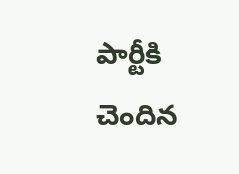పార్టీకి చెందిన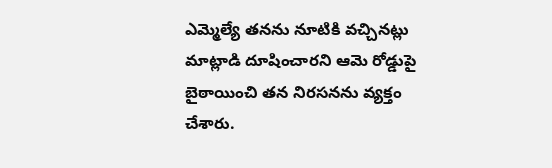ఎమ్మెల్యే తనను నూటికి వచ్చినట్లు మాట్లాడి దూషించారని ఆమె రోడ్డుపై బైఠాయించి తన నిరసనను వ్యక్తం చేశారు.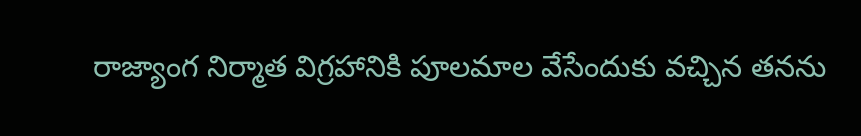రాజ్యాంగ నిర్మాత విగ్రహానికి పూలమాల వేసేందుకు వచ్చిన తనను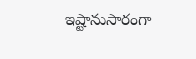ఇష్టానుసారంగా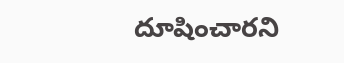దూషించారని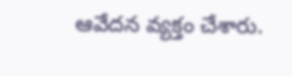ఆవేదన వ్యక్తం చేశారు.